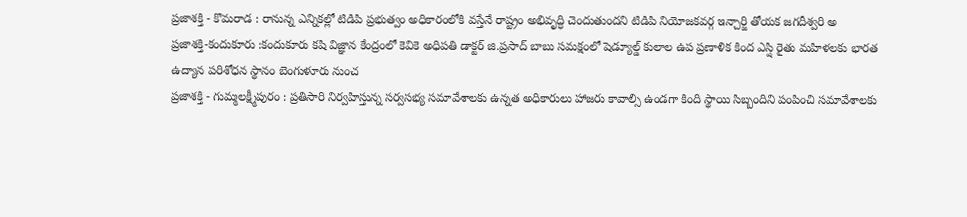ప్రజాశక్తి - కొమరాడ : రానున్న ఎన్నికల్లో టిడిపి ప్రభుత్వం అధికారంలోకి వస్తేనే రాష్ట్రం అభివృద్ధి చెందుతుందని టిడిపి నియోజకవర్గ ఇన్చార్జి తోయక జగదీశ్వరి అ
ప్రజాశక్తి-కందుకూరు :కందుకూరు కషి విజ్ఞాన కేంద్రంలో కెవికె అధిపతి డాక్టర్ జి.ప్రసాద్ బాబు సమక్షంలో షెడ్యూల్డ్ కులాల ఉప ప్రణాళిక కింద ఎస్షి రైతు మహిళలకు భారత ఉద్యాన పరిశోధన స్థానం బెంగుళూరు నుంచ
ప్రజాశక్తి - గుమ్మలక్ష్మీపురం : ప్రతిసారి నిర్వహిస్తున్న సర్వసభ్య సమావేశాలకు ఉన్నత అధికారులు హాజరు కావాల్సి ఉండగా కింది స్థాయి సిబ్బందిని పంపించి సమావేశాలకు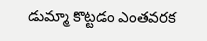డుమ్మా కొట్టడం ఎంతవరక